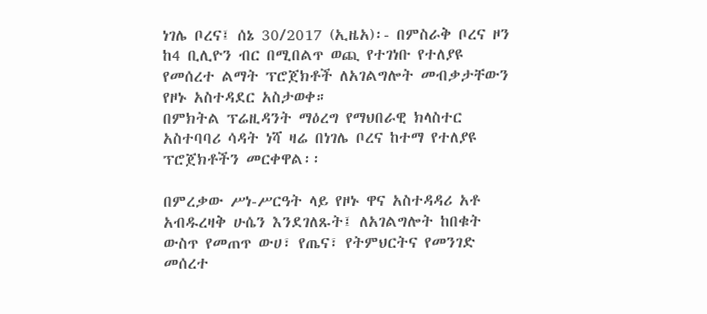ነገሌ ቦረና፤ ሰኔ 30/2017 (ኢዜአ)፡- በምስራቅ ቦረና ዞን ከ4 ቢሊዮን ብር በሚበልጥ ወጪ የተገነቡ የተለያዩ የመሰረተ ልማት ፕሮጀክቶች ለአገልግሎት መብቃታቸውን የዞኑ አስተዳደር አስታወቀ።
በምክትል ፕሬዚዳንት ማዕረግ የማህበራዊ ክላስተር አስተባባሪ ሳዳት ነሻ ዛሬ በነገሌ ቦረና ከተማ የተለያዩ ፕሮጀክቶችን መርቀዋል፡፡

በምረቃው ሥነ-ሥርዓት ላይ የዞኑ ዋና አስተዳዳሪ አቶ አብዱረዛቅ ሁሴን እንደገለጹት፤ ለአገልግሎት ከበቁት ውስጥ የመጠጥ ውሀ፣ የጤና፣ የትምህርትና የመንገድ መሰረተ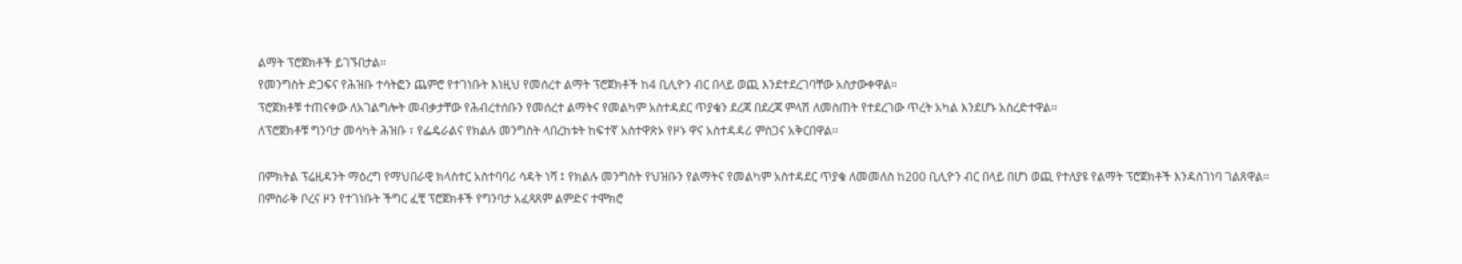ልማት ፕሮጀክቶች ይገኙበታል።
የመንግስት ድጋፍና የሕዝቡ ተሳትፎን ጨምሮ የተገነቡት እነዚህ የመሰረተ ልማት ፕሮጀክቶች ከ4 ቢሊዮን ብር በላይ ወጪ እንደተደረገባቸው አስታውቀዋል።
ፕሮጀክቶቹ ተጠናቀው ለአገልግሎት መብቃታቸው የሕብረተሰቡን የመሰረተ ልማትና የመልካም አስተዳደር ጥያቄን ደረጃ በደረጃ ምላሽ ለመስጠት የተደረገው ጥረት አካል እንደሆኑ አስረድተዋል፡፡
ለፕሮጀክቶቹ ግንባታ መሳካት ሕዝቡ ፣ የፌዴራልና የክልሉ መንግስት ላበረከቱት ከፍተኛ አስተዋጽኦ የዞኑ ዋና አስተዳዳሪ ምስጋና አቅርበዋል፡፡

በምክትል ፕሬዚዳንት ማዕረግ የማህበራዊ ክላስተር አስተባባሪ ሳዳት ነሻ ፤ የክልሉ መንግስት የህዝቡን የልማትና የመልካም አስተዳደር ጥያቄ ለመመለስ ከ200 ቢሊዮን ብር በላይ በሆነ ወጪ የተለያዩ የልማት ፕሮጀክቶች እንዳስገነባ ገልጸዋል፡፡
በምስራቅ ቦረና ዞን የተገነቡት ችግር ፈቺ ፕሮጀክቶች የግንባታ አፈጻጸም ልምድና ተሞክሮ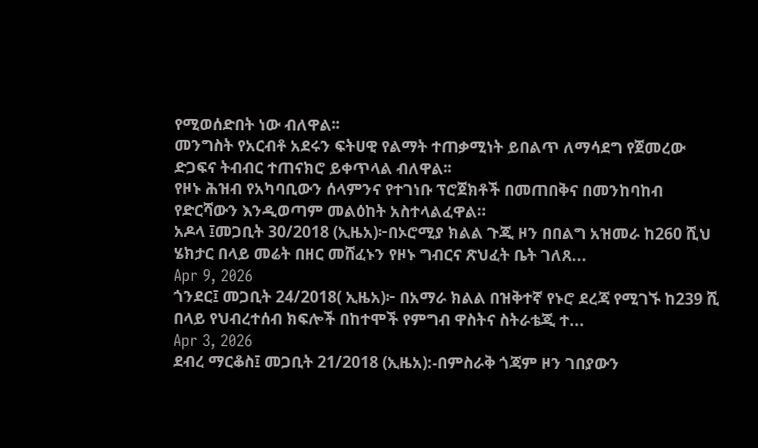የሚወሰድበት ነው ብለዋል፡፡
መንግስት የአርብቶ አደሩን ፍትሀዊ የልማት ተጠቃሚነት ይበልጥ ለማሳደግ የጀመረው ድጋፍና ትብብር ተጠናክሮ ይቀጥላል ብለዋል፡፡
የዞኑ ሕዝብ የአካባቢውን ሰላምንና የተገነቡ ፕሮጀክቶች በመጠበቅና በመንከባከብ የድርሻውን እንዲወጣም መልዕከት አስተላልፈዋል።
አዶላ ፤መጋቢት 30/2018 (ኢዜአ)፦በኦሮሚያ ክልል ጉጂ ዞን በበልግ አዝመራ ከ260 ሺህ ሄክታር በላይ መሬት በዘር መሸፈኑን የዞኑ ግብርና ጽህፈት ቤት ገለጸ...
Apr 9, 2026
ጎንደር፤ መጋቢት 24/2018( ኢዜአ)፦ በአማራ ክልል በዝቅተኛ የኑሮ ደረጃ የሚገኙ ከ239 ሺ በላይ የህብረተሰብ ክፍሎች በከተሞች የምግብ ዋስትና ስትራቴጂ ተ...
Apr 3, 2026
ደብረ ማርቆስ፤ መጋቢት 21/2018 (ኢዜአ):-በምስራቅ ጎጃም ዞን ገበያውን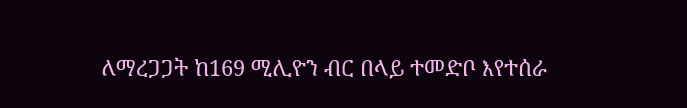ለማረጋጋት ከ169 ሚሊዮን ብር በላይ ተመድቦ እየተሰራ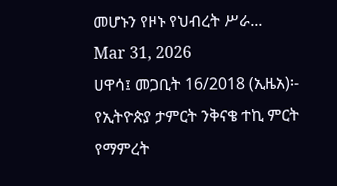መሆኑን የዞኑ የህብረት ሥራ...
Mar 31, 2026
ሀዋሳ፤ መጋቢት 16/2018 (ኢዜአ)፡- የኢትዮጵያ ታምርት ንቅናቄ ተኪ ምርት የማምረት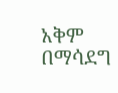አቅም በማሳደግ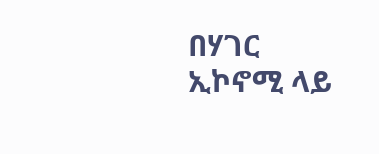በሃገር ኢኮኖሚ ላይ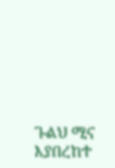ጉልህ ሚና እያበረከተ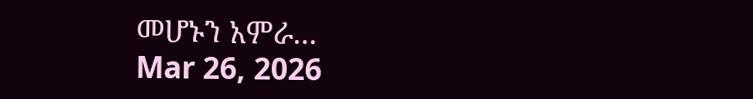መሆኑን አምራ...
Mar 26, 2026